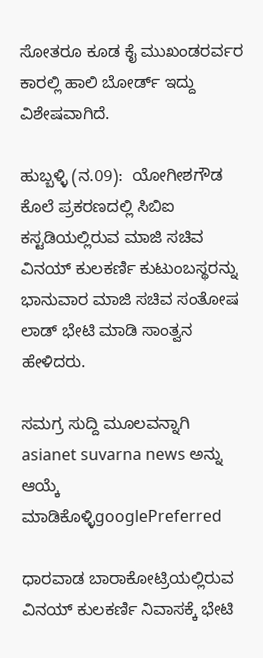ಸೋತರೂ ಕೂಡ ಕೈ ಮುಖಂಡರರ್ವರ ಕಾರಲ್ಲಿ ಹಾಲಿ ಬೋರ್ಡ್ ಇದ್ದು ವಿಶೇಷವಾಗಿದೆ.

ಹುಬ್ಬಳ್ಳಿ (ನ.09):  ಯೋಗೀಶಗೌಡ ಕೊಲೆ ಪ್ರಕರಣದಲ್ಲಿ ಸಿಬಿಐ ಕಸ್ಟಡಿಯಲ್ಲಿರುವ ಮಾಜಿ ಸಚಿವ ವಿನಯ್‌ ಕುಲಕರ್ಣಿ ಕುಟುಂಬಸ್ಥರನ್ನು ಭಾನುವಾರ ಮಾಜಿ ಸಚಿವ ಸಂತೋಷ ಲಾಡ್‌ ಭೇಟಿ ಮಾಡಿ ಸಾಂತ್ವನ ಹೇಳಿದರು.

ಸಮಗ್ರ ಸುದ್ದಿ ಮೂಲವನ್ನಾಗಿ asianet suvarna news ಅನ್ನು ಆಯ್ಕೆ ಮಾಡಿಕೊಳ್ಳಿgooglePreferred

ಧಾರವಾಡ ಬಾರಾಕೋಟ್ರಿಯಲ್ಲಿರುವ ವಿನಯ್‌ ಕುಲಕರ್ಣಿ ನಿವಾಸಕ್ಕೆ ಭೇಟಿ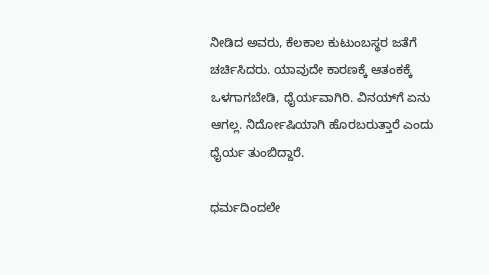ನೀಡಿದ ಅವರು, ಕೆಲಕಾಲ ಕುಟುಂಬಸ್ಥರ ಜತೆಗೆ ಚರ್ಚಿಸಿದರು. ಯಾವುದೇ ಕಾರಣಕ್ಕೆ ಆತಂಕಕ್ಕೆ ಒಳಗಾಗಬೇಡಿ, ಧೈರ್ಯವಾಗಿರಿ. ವಿನಯ್‌ಗೆ ಏನು ಆಗಲ್ಲ. ನಿರ್ದೋಷಿಯಾಗಿ ಹೊರಬರುತ್ತಾರೆ ಎಂದು ಧೈರ್ಯ ತುಂಬಿದ್ದಾರೆ.

ಧರ್ಮದಿಂದಲೇ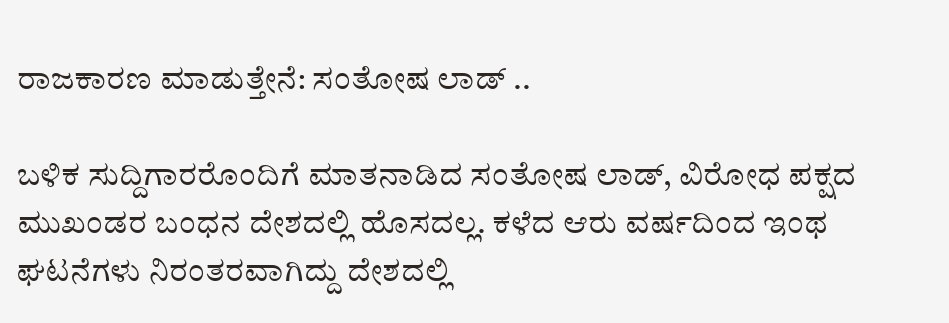ರಾಜಕಾರಣ ಮಾಡುತ್ತೇನೆ: ಸಂತೋಷ ಲಾಡ್‌ ..

ಬಳಿಕ ಸುದ್ದಿಗಾರರೊಂದಿಗೆ ಮಾತನಾಡಿದ ಸಂತೋಷ ಲಾಡ್‌, ವಿರೋಧ ಪಕ್ಷದ ಮುಖಂಡರ ಬಂಧನ ದೇಶದಲ್ಲಿ ಹೊಸದಲ್ಲ. ಕಳೆದ ಆರು ವರ್ಷದಿಂದ ಇಂಥ ಘಟನೆಗಳು ನಿರಂತರವಾಗಿದ್ದು ದೇಶದಲ್ಲಿ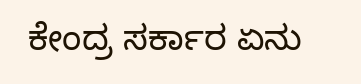ಕೇಂದ್ರ ಸರ್ಕಾರ ಏನು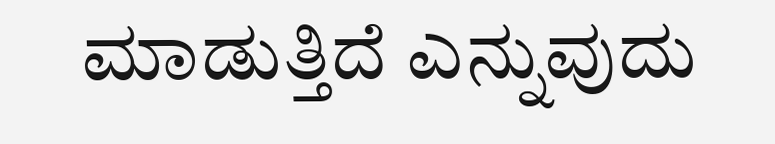ಮಾಡುತ್ತಿದೆ ಎನ್ನುವುದು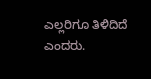ಎಲ್ಲರಿಗೂ ತಿಳಿದಿದೆ ಎಂದರು.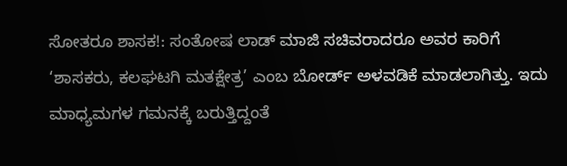ಸೋತರೂ ಶಾಸಕ!: ಸಂತೋಷ ಲಾಡ್‌ ಮಾಜಿ ಸಚಿವರಾದರೂ ಅವರ ಕಾರಿಗೆ ‘ಶಾಸಕರು, ಕಲಘಟಗಿ ಮತಕ್ಷೇತ್ರ’ ಎಂಬ ಬೋರ್ಡ್‌ ಅಳವಡಿಕೆ ಮಾಡಲಾಗಿತ್ತು. ಇದು ಮಾಧ್ಯಮಗಳ ಗಮನಕ್ಕೆ ಬರುತ್ತಿದ್ದಂತೆ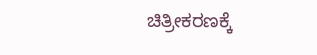ಚಿತ್ರೀಕರಣಕ್ಕೆ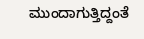ಮುಂದಾಗುತ್ತಿದ್ದಂತೆ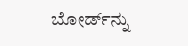ಬೋರ್ಡ್‌ನ್ನು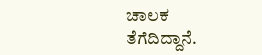ಚಾಲಕ ತೆಗೆದಿದ್ದಾನೆ.